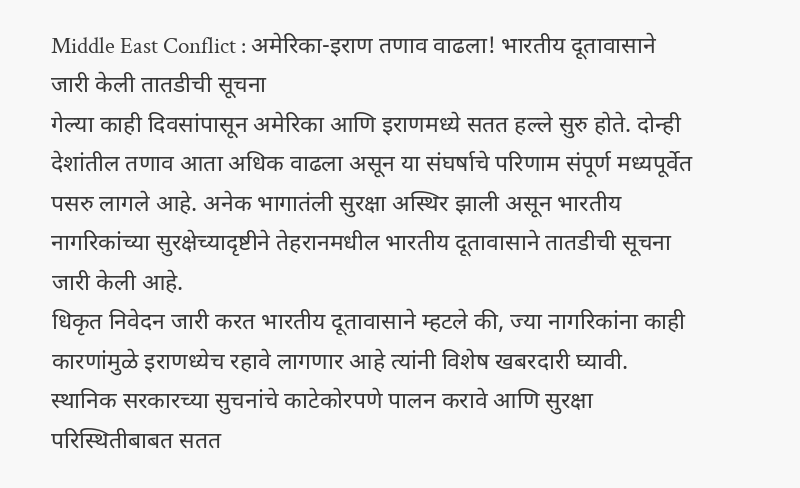Middle East Conflict : अमेरिका-इराण तणाव वाढला! भारतीय दूतावासाने जारी केली तातडीची सूचना
गेल्या काही दिवसांपासून अमेरिका आणि इराणमध्ये सतत हल्ले सुरु होते. दोन्ही देशांतील तणाव आता अधिक वाढला असून या संघर्षाचे परिणाम संपूर्ण मध्यपूर्वेत पसरु लागले आहे. अनेक भागातंली सुरक्षा अस्थिर झाली असून भारतीय नागरिकांच्या सुरक्षेच्यादृष्टीने तेहरानमधील भारतीय दूतावासाने तातडीची सूचना जारी केली आहे.
धिकृत निवेदन जारी करत भारतीय दूतावासाने म्हटले की, ज्या नागरिकांना काही कारणांमुळे इराणध्येच रहावे लागणार आहे त्यांनी विशेष खबरदारी घ्यावी. स्थानिक सरकारच्या सुचनांचे काटेकोरपणे पालन करावे आणि सुरक्षा परिस्थितीबाबत सतत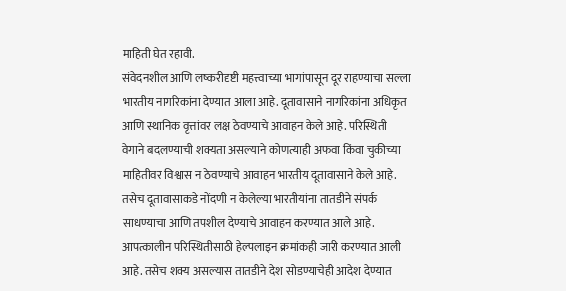माहिती घेत रहावी.
संवेदनशील आणि लष्करीदृष्टी महत्त्वाच्या भागांपासून दूर राहण्याचा सल्ला भारतीय नागरिकांना देण्यात आला आहे. दूतावासाने नागरिकांना अधिकृत आणि स्थानिक वृत्तांवर लक्ष ठेवण्याचे आवाहन केले आहे. परिस्थिती वेगाने बदलण्याची शक्यता असल्याने कोणत्याही अफवा किंवा चुकीच्या माहितीवर विश्वास न ठेवण्याचे आवाहन भारतीय दूतावासाने केले आहे.
तसेच दूतावासाकडे नोंदणी न केलेल्या भारतीयांना तातडीने संपर्क साधण्याचा आणि तपशील देण्याचे आवाहन करण्यात आले आहे. आपत्कालीन परिस्थितीसाठी हेल्पलाइन क्रमांकही जारी करण्यात आली आहे. तसेच शक्य असल्यास तातडीने देश सोडण्याचेही आदेश देण्यात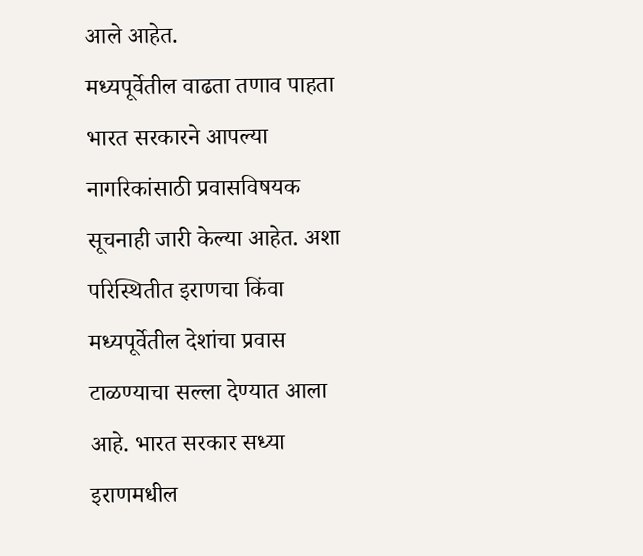आले आहेत.
मध्यपूर्वेतील वाढता तणाव पाहता भारत सरकारने आपल्या नागरिकांसाठी प्रवासविषयक सूचनाही जारी केल्या आहेत. अशा परिस्थितीत इराणचा किंवा मध्यपूर्वेतील देशांचा प्रवास टाळण्याचा सल्ला देण्यात आला आहे. भारत सरकार सध्या इराणमधील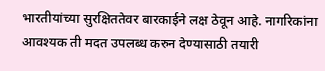भारतीयांच्या सुरक्षिततेवर बारकाईने लक्ष ठेवून आहे. नागरिकांना आवश्यक ती मदत उपलब्ध करुन देण्यासाठी तयारी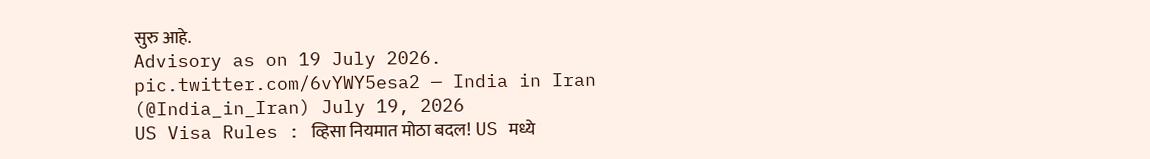सुरु आहे.
Advisory as on 19 July 2026. pic.twitter.com/6vYWY5esa2 — India in Iran (@India_in_Iran) July 19, 2026
US Visa Rules : व्हिसा नियमात मोठा बदल! US मध्ये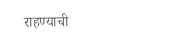राहण्याची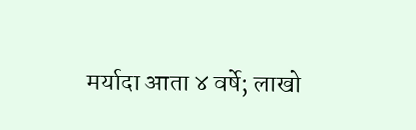मर्यादा आता ४ वर्षे; लाखो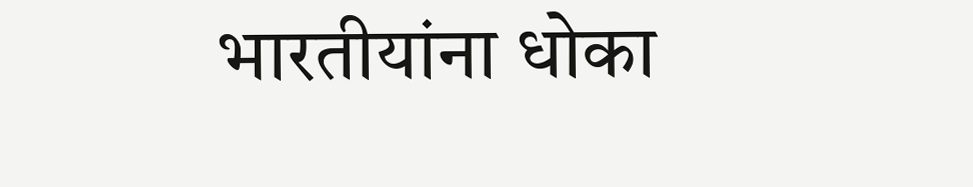भारतीयांना धोका